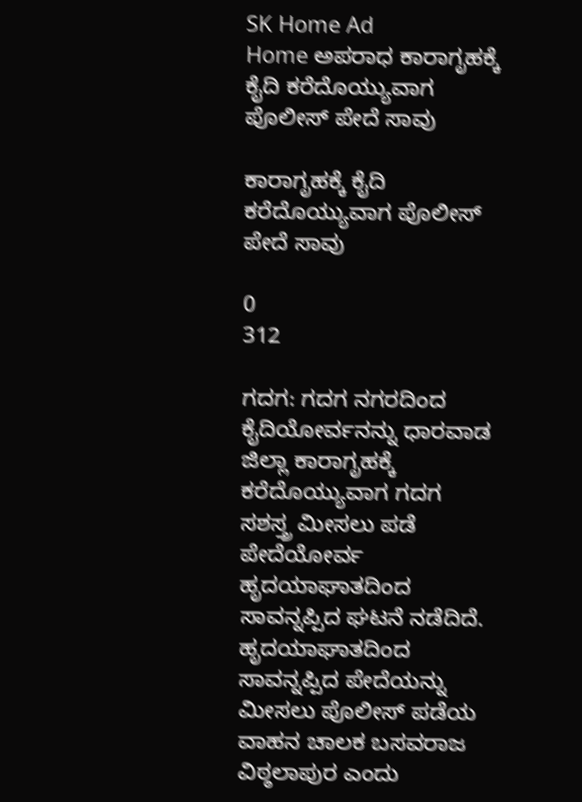SK Home Ad
Home ಅಪರಾಧ ಕಾರಾಗೃಹಕ್ಕೆ ಕೈದಿ ಕರೆದೊಯ್ಯುವಾಗ ಪೊಲೀಸ್‌ ಪೇದೆ ಸಾವು

ಕಾರಾಗೃಹಕ್ಕೆ ಕೈದಿ ಕರೆದೊಯ್ಯುವಾಗ ಪೊಲೀಸ್‌ ಪೇದೆ ಸಾವು

0
312

ಗದಗ: ಗದಗ ನಗರದಿಂದ ಕೈದಿಯೋರ್ವನನ್ನು ಧಾರವಾಡ ಜಿಲ್ಲಾ ಕಾರಾಗೃಹಕ್ಕೆ ಕರೆದೊಯ್ಯುವಾಗ ಗದಗ ಸಶಸ್ತ್ರ ಮೀಸಲು ಪಡೆ ಪೇದೆಯೋರ್ವ ಹೃದಯಾಘಾತದಿಂದ ಸಾವನ್ನಪ್ಪಿದ ಘಟನೆ ನಡೆದಿದೆ.
ಹೃದಯಾಘಾತದಿಂದ ಸಾವನ್ನಪ್ಪಿದ ಪೇದೆಯನ್ನು ಮೀಸಲು ಪೊಲೀಸ್ ಪಡೆಯ ವಾಹನ ಚಾಲಕ ಬಸವರಾಜ ವಿಠ್ಠಲಾಪುರ ಎಂದು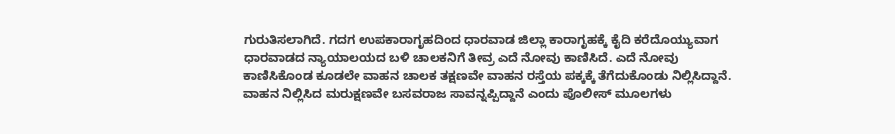ಗುರುತಿಸಲಾಗಿದೆ. ಗದಗ ಉಪಕಾರಾಗೃಹದಿಂದ ಧಾರವಾಡ ಜಿಲ್ಲಾ ಕಾರಾಗೃಹಕ್ಕೆ ಕೈದಿ ಕರೆದೊಯ್ಯುವಾಗ ಧಾರವಾಡದ ನ್ಯಾಯಾಲಯದ ಬಳಿ ಚಾಲಕನಿಗೆ ತೀವ್ರ ಎದೆ ನೋವು ಕಾಣಿಸಿದೆ. ಎದೆ ನೋವು ಕಾಣಿಸಿಕೊಂಡ ಕೂಡಲೇ ವಾಹನ ಚಾಲಕ ತಕ್ಷಣವೇ ವಾಹನ ರಸ್ತೆಯ ಪಕ್ಕಕ್ಕೆ ತೆಗೆದುಕೊಂಡು ನಿಲ್ಲಿಸಿದ್ದಾನೆ. ವಾಹನ ನಿಲ್ಲಿಸಿದ ಮರುಕ್ಷಣವೇ ಬಸವರಾಜ ಸಾವನ್ನಪ್ಪಿದ್ದಾನೆ ಎಂದು ಪೊಲೀಸ್ ಮೂಲಗಳು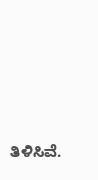ತಿಳಿಸಿವೆ.